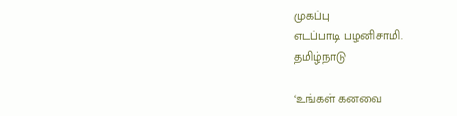முகப்பு
எடப்பாடி பழனிசாமி.
தமிழ்நாடு

‘உங்கள் கனவை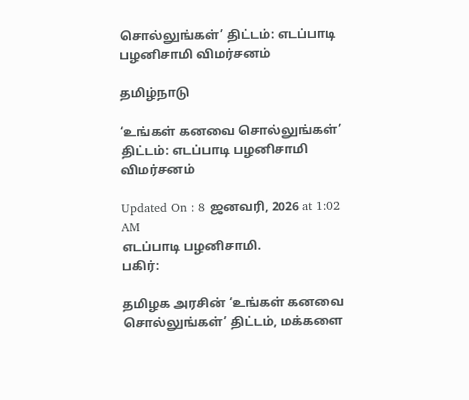சொல்லுங்கள்’ திட்டம்: எடப்பாடி பழனிசாமி விமர்சனம்

தமிழ்நாடு

‘உங்கள் கனவை சொல்லுங்கள்’ திட்டம்: எடப்பாடி பழனிசாமி விமர்சனம்

Updated On : 8 ஜனவரி, 2026 at 1:02 AM
எடப்பாடி பழனிசாமி.
பகிர்:

தமிழக அரசின் ‘உங்கள் கனவை சொல்லுங்கள்’ திட்டம், மக்களை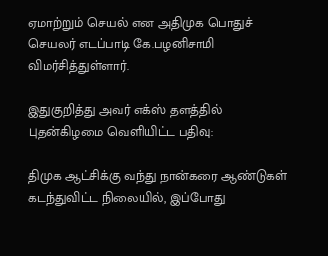ஏமாற்றும் செயல் என அதிமுக பொதுச் செயலர் எடப்பாடி கே.பழனிசாமி விமர்சித்துள்ளார்.

இதுகுறித்து அவர் எக்ஸ் தளத்தில் புதன்கிழமை வெளியிட்ட பதிவு:

திமுக ஆட்சிக்கு வந்து நான்கரை ஆண்டுகள் கடந்துவிட்ட நிலையில், இப்போது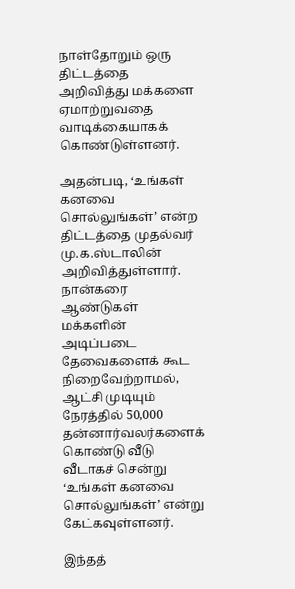நாள்தோறும் ஒரு திட்டத்தை அறிவித்து மக்களை ஏமாற்றுவதை வாடிக்கையாகக் கொண்டுள்ளனர்.

அதன்படி, ‘உங்கள் கனவை சொல்லுங்கள்’ என்ற திட்டத்தை முதல்வர் மு.க.ஸ்டாலின் அறிவித்துள்ளார். நான்கரை ஆண்டுகள் மக்களின் அடிப்படை தேவைகளைக் கூட நிறைவேற்றாமல், ஆட்சி முடியும் நேரத்தில் 50,000 தன்னார்வலர்களைக் கொண்டு வீடு வீடாகச் சென்று ‘உங்கள் கனவை சொல்லுங்கள்’ என்று கேட்கவுள்ளனர்.

இந்தத்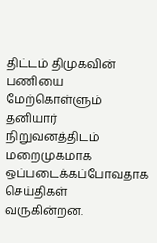திட்டம் திமுகவின் பணியை மேற்கொள்ளும் தனியார் நிறுவனத்திடம் மறைமுகமாக ஒப்படைக்கப்போவதாக செய்திகள் வருகின்றன.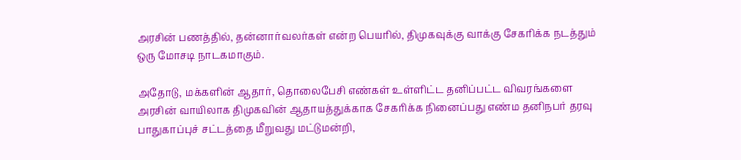அரசின் பணத்தில், தன்னார்வலர்கள் என்ற பெயரில், திமுகவுக்கு வாக்கு சேகரிக்க நடத்தும் ஒரு மோசடி நாடகமாகும்.

அதோடு, மக்களின் ஆதார், தொலைபேசி எண்கள் உள்ளிட்ட தனிப்பட்ட விவரங்களை அரசின் வாயிலாக திமுகவின் ஆதாயத்துக்காக சேகரிக்க நினைப்பது எண்ம தனிநபர் தரவு பாதுகாப்புச் சட்டத்தை மீறுவது மட்டுமன்றி,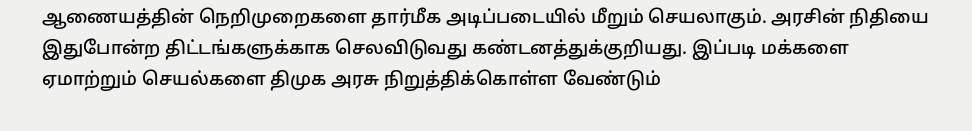ஆணையத்தின் நெறிமுறைகளை தார்மீக அடிப்படையில் மீறும் செயலாகும். அரசின் நிதியை இதுபோன்ற திட்டங்களுக்காக செலவிடுவது கண்டனத்துக்குறியது. இப்படி மக்களை ஏமாற்றும் செயல்களை திமுக அரசு நிறுத்திக்கொள்ள வேண்டும்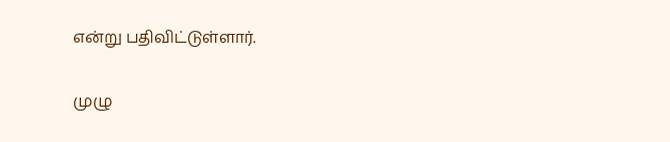என்று பதிவிட்டுள்ளார்.

முழு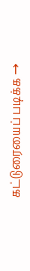கட்டுரையைப் படிக்க →